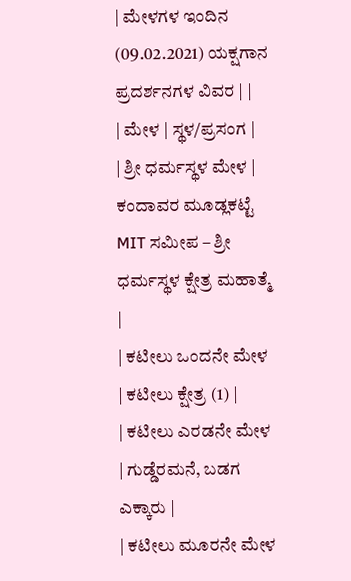| ಮೇಳಗಳ ಇಂದಿನ (09.02.2021) ಯಕ್ಷಗಾನ ಪ್ರದರ್ಶನಗಳ ವಿವರ | |
| ಮೇಳ | ಸ್ಥಳ/ಪ್ರಸಂಗ |
| ಶ್ರೀ ಧರ್ಮಸ್ಥಳ ಮೇಳ | ಕಂದಾವರ ಮೂಡ್ಲಕಟ್ಟೆ MIT ಸಮೀಪ – ಶ್ರೀ ಧರ್ಮಸ್ಥಳ ಕ್ಷೇತ್ರ ಮಹಾತ್ಮೆ |
| ಕಟೀಲು ಒಂದನೇ ಮೇಳ | ಕಟೀಲು ಕ್ಷೇತ್ರ (1) |
| ಕಟೀಲು ಎರಡನೇ ಮೇಳ | ಗುಡ್ಡೆರಮನೆ, ಬಡಗ ಎಕ್ಕಾರು |
| ಕಟೀಲು ಮೂರನೇ ಮೇಳ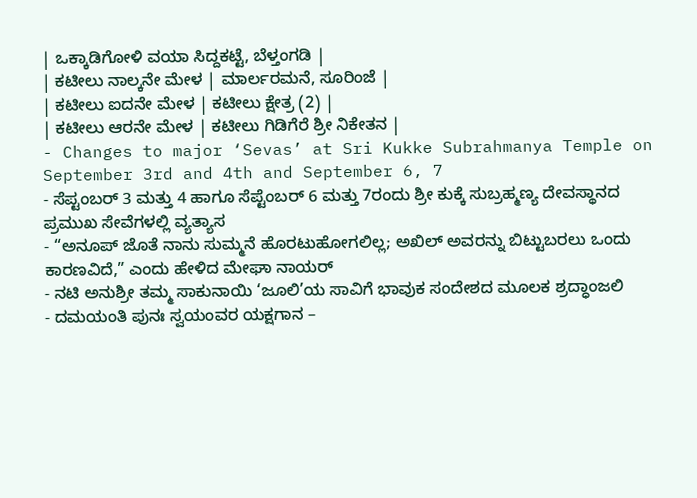| ಒಕ್ಕಾಡಿಗೋಳಿ ವಯಾ ಸಿದ್ದಕಟ್ಟೆ, ಬೆಳ್ತಂಗಡಿ |
| ಕಟೀಲು ನಾಲ್ಕನೇ ಮೇಳ | ಮಾರ್ಲರಮನೆ, ಸೂರಿಂಜೆ |
| ಕಟೀಲು ಐದನೇ ಮೇಳ | ಕಟೀಲು ಕ್ಷೇತ್ರ (2) |
| ಕಟೀಲು ಆರನೇ ಮೇಳ | ಕಟೀಲು ಗಿಡಿಗೆರೆ ಶ್ರೀ ನಿಕೇತನ |
- Changes to major ‘Sevas’ at Sri Kukke Subrahmanya Temple on September 3rd and 4th and September 6, 7
- ಸೆಪ್ಟಂಬರ್ 3 ಮತ್ತು 4 ಹಾಗೂ ಸೆಪ್ಟೆಂಬರ್ 6 ಮತ್ತು 7ರಂದು ಶ್ರೀ ಕುಕ್ಕೆ ಸುಬ್ರಹ್ಮಣ್ಯ ದೇವಸ್ಥಾನದ ಪ್ರಮುಖ ಸೇವೆಗಳಲ್ಲಿ ವ್ಯತ್ಯಾಸ
- “ಅನೂಪ್ ಜೊತೆ ನಾನು ಸುಮ್ಮನೆ ಹೊರಟುಹೋಗಲಿಲ್ಲ; ಅಖಿಲ್ ಅವರನ್ನು ಬಿಟ್ಟುಬರಲು ಒಂದು ಕಾರಣವಿದೆ,” ಎಂದು ಹೇಳಿದ ಮೇಘಾ ನಾಯರ್
- ನಟಿ ಅನುಶ್ರೀ ತಮ್ಮ ಸಾಕುನಾಯಿ ‘ಜೂಲಿ’ಯ ಸಾವಿಗೆ ಭಾವುಕ ಸಂದೇಶದ ಮೂಲಕ ಶ್ರದ್ಧಾಂಜಲಿ
- ದಮಯಂತಿ ಪುನಃ ಸ್ವಯಂವರ ಯಕ್ಷಗಾನ –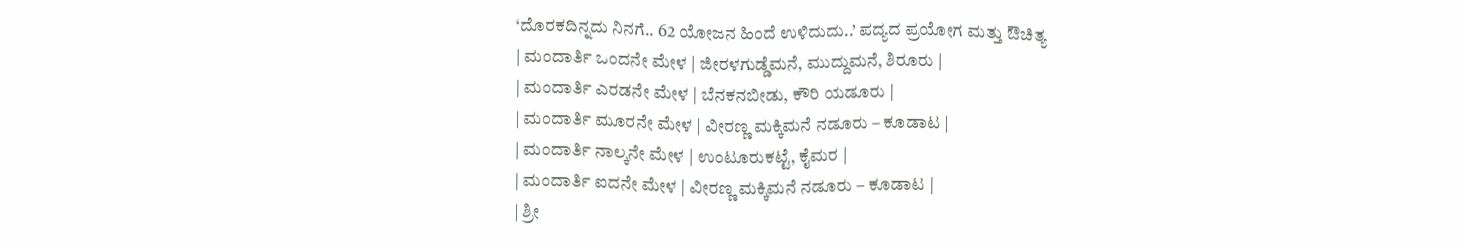‘ದೊರಕದಿನ್ನದು ನಿನಗೆ.. 62 ಯೋಜನ ಹಿಂದೆ ಉಳಿದುದು..’ ಪದ್ಯದ ಪ್ರಯೋಗ ಮತ್ತು ಔಚಿತ್ಯ
| ಮಂದಾರ್ತಿ ಒಂದನೇ ಮೇಳ | ಜೀರಳಗುಡ್ಡೆಮನೆ, ಮುದ್ದುಮನೆ, ಶಿರೂರು |
| ಮಂದಾರ್ತಿ ಎರಡನೇ ಮೇಳ | ಬೆನಕನಬೀಡು, ಕೌರಿ ಯಡೂರು |
| ಮಂದಾರ್ತಿ ಮೂರನೇ ಮೇಳ | ವೀರಣ್ಣ ಮಕ್ಕಿಮನೆ ನಡೂರು – ಕೂಡಾಟ |
| ಮಂದಾರ್ತಿ ನಾಲ್ಕನೇ ಮೇಳ | ಉಂಟೂರುಕಟ್ಟೆ, ಕೈಮರ |
| ಮಂದಾರ್ತಿ ಐದನೇ ಮೇಳ | ವೀರಣ್ಣ ಮಕ್ಕಿಮನೆ ನಡೂರು – ಕೂಡಾಟ |
| ಶ್ರೀ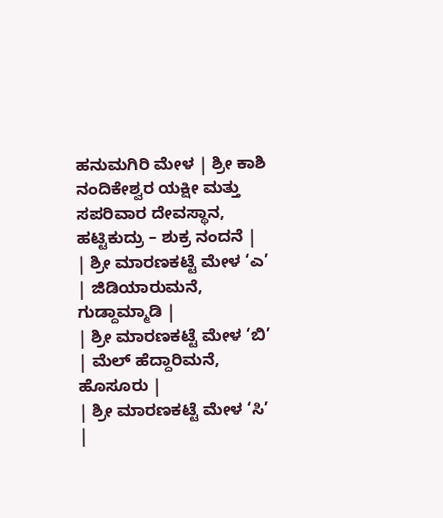ಹನುಮಗಿರಿ ಮೇಳ | ಶ್ರೀ ಕಾಶಿ ನಂದಿಕೇಶ್ವರ ಯಕ್ಷೀ ಮತ್ತು ಸಪರಿವಾರ ದೇವಸ್ಥಾನ, ಹಟ್ಟಿಕುದ್ರು – ಶುಕ್ರ ನಂದನೆ |
| ಶ್ರೀ ಮಾರಣಕಟ್ಟೆ ಮೇಳ ‘ಎ’ | ಜಿಡಿಯಾರುಮನೆ, ಗುಡ್ದಾಮ್ಮಾಡಿ |
| ಶ್ರೀ ಮಾರಣಕಟ್ಟೆ ಮೇಳ ‘ಬಿ’ | ಮೆಲ್ ಹೆದ್ದಾರಿಮನೆ, ಹೊಸೂರು |
| ಶ್ರೀ ಮಾರಣಕಟ್ಟೆ ಮೇಳ ‘ಸಿ’ |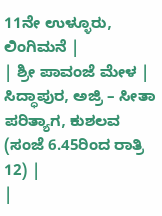11ನೇ ಉಳ್ಳೂರು, ಲಿಂಗಿಮನೆ |
| ಶ್ರೀ ಪಾವಂಜೆ ಮೇಳ | ಸಿದ್ಧಾಪುರ, ಅಜ್ರಿ – ಸೀತಾ ಪರಿತ್ಯಾಗ, ಕುಶಲವ (ಸಂಜೆ 6.45ರಿಂದ ರಾತ್ರಿ 12) |
|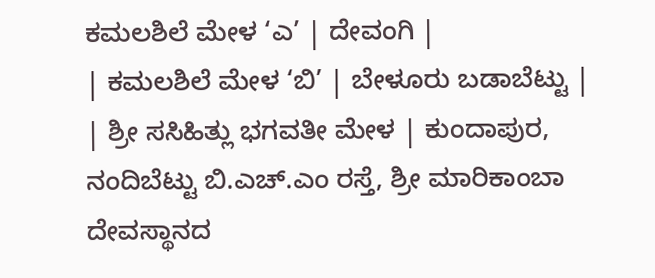ಕಮಲಶಿಲೆ ಮೇಳ ‘ಎ’ | ದೇವಂಗಿ |
| ಕಮಲಶಿಲೆ ಮೇಳ ‘ಬಿ’ | ಬೇಳೂರು ಬಡಾಬೆಟ್ಟು |
| ಶ್ರೀ ಸಸಿಹಿತ್ಲು ಭಗವತೀ ಮೇಳ | ಕುಂದಾಪುರ, ನಂದಿಬೆಟ್ಟು ಬಿ.ಎಚ್.ಎಂ ರಸ್ತೆ, ಶ್ರೀ ಮಾರಿಕಾಂಬಾ ದೇವಸ್ಥಾನದ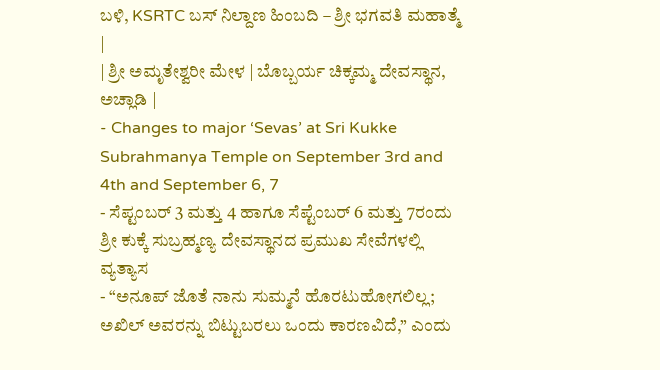ಬಳಿ, KSRTC ಬಸ್ ನಿಲ್ದಾಣ ಹಿಂಬದಿ – ಶ್ರೀ ಭಗವತಿ ಮಹಾತ್ಮೆ |
| ಶ್ರೀ ಅಮೃತೇಶ್ವರೀ ಮೇಳ | ಬೊಬ್ಬರ್ಯ ಚಿಕ್ಕಮ್ಮ ದೇವಸ್ಥಾನ, ಅಚ್ಲಾಡಿ |
- Changes to major ‘Sevas’ at Sri Kukke Subrahmanya Temple on September 3rd and 4th and September 6, 7
- ಸೆಪ್ಟಂಬರ್ 3 ಮತ್ತು 4 ಹಾಗೂ ಸೆಪ್ಟೆಂಬರ್ 6 ಮತ್ತು 7ರಂದು ಶ್ರೀ ಕುಕ್ಕೆ ಸುಬ್ರಹ್ಮಣ್ಯ ದೇವಸ್ಥಾನದ ಪ್ರಮುಖ ಸೇವೆಗಳಲ್ಲಿ ವ್ಯತ್ಯಾಸ
- “ಅನೂಪ್ ಜೊತೆ ನಾನು ಸುಮ್ಮನೆ ಹೊರಟುಹೋಗಲಿಲ್ಲ; ಅಖಿಲ್ ಅವರನ್ನು ಬಿಟ್ಟುಬರಲು ಒಂದು ಕಾರಣವಿದೆ,” ಎಂದು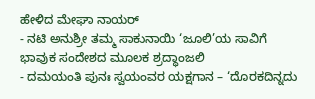ಹೇಳಿದ ಮೇಘಾ ನಾಯರ್
- ನಟಿ ಅನುಶ್ರೀ ತಮ್ಮ ಸಾಕುನಾಯಿ ‘ಜೂಲಿ’ಯ ಸಾವಿಗೆ ಭಾವುಕ ಸಂದೇಶದ ಮೂಲಕ ಶ್ರದ್ಧಾಂಜಲಿ
- ದಮಯಂತಿ ಪುನಃ ಸ್ವಯಂವರ ಯಕ್ಷಗಾನ – ‘ದೊರಕದಿನ್ನದು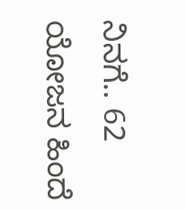ನಿನಗೆ.. 62 ಯೋಜನ ಹಿಂದೆ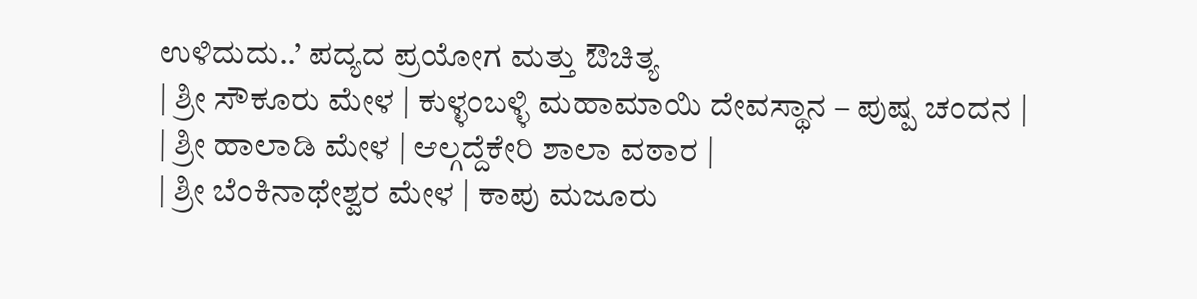ಉಳಿದುದು..’ ಪದ್ಯದ ಪ್ರಯೋಗ ಮತ್ತು ಔಚಿತ್ಯ
| ಶ್ರೀ ಸೌಕೂರು ಮೇಳ | ಕುಳ್ಳಂಬಳ್ಳಿ ಮಹಾಮಾಯಿ ದೇವಸ್ಥಾನ – ಪುಷ್ಪ ಚಂದನ |
| ಶ್ರೀ ಹಾಲಾಡಿ ಮೇಳ | ಆಲ್ಗದ್ದೆಕೇರಿ ಶಾಲಾ ವಠಾರ |
| ಶ್ರೀ ಬೆಂಕಿನಾಥೇಶ್ವರ ಮೇಳ | ಕಾಪು ಮಜೂರು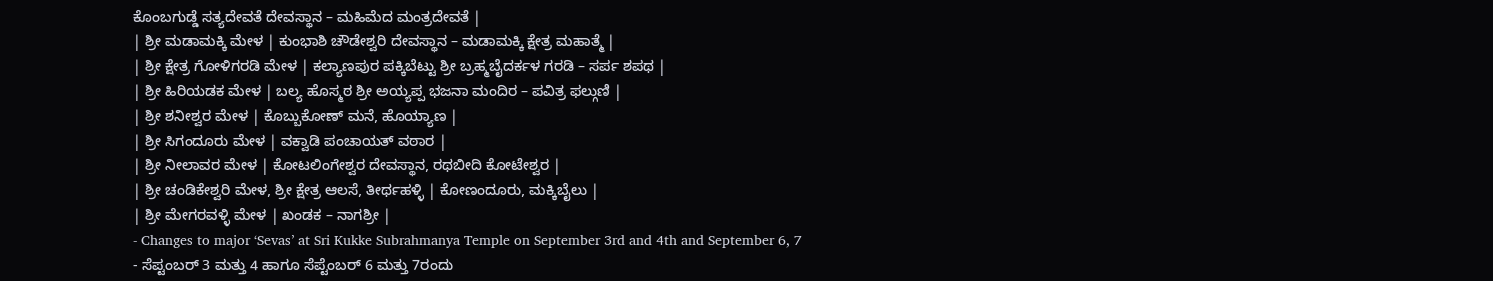ಕೊಂಬಗುಡ್ಡೆ ಸತ್ಯದೇವತೆ ದೇವಸ್ಥಾನ – ಮಹಿಮೆದ ಮಂತ್ರದೇವತೆ |
| ಶ್ರೀ ಮಡಾಮಕ್ಕಿ ಮೇಳ | ಕುಂಭಾಶಿ ಚೌಡೇಶ್ವರಿ ದೇವಸ್ಥಾನ – ಮಡಾಮಕ್ಕಿ ಕ್ಷೇತ್ರ ಮಹಾತ್ಮೆ |
| ಶ್ರೀ ಕ್ಷೇತ್ರ ಗೋಳಿಗರಡಿ ಮೇಳ | ಕಲ್ಯಾಣಪುರ ಪಕ್ಕಿಬೆಟ್ಟು ಶ್ರೀ ಬ್ರಹ್ಮಬೈದರ್ಕಳ ಗರಡಿ – ಸರ್ಪ ಶಪಥ |
| ಶ್ರೀ ಹಿರಿಯಡಕ ಮೇಳ | ಬಲ್ಯ ಹೊಸ್ಮಠ ಶ್ರೀ ಅಯ್ಯಪ್ಪ ಭಜನಾ ಮಂದಿರ – ಪವಿತ್ರ ಫಲ್ಗುಣಿ |
| ಶ್ರೀ ಶನೀಶ್ವರ ಮೇಳ | ಕೊಬ್ಬುಕೋಣ್ ಮನೆ, ಹೊಯ್ಯಾಣ |
| ಶ್ರೀ ಸಿಗಂದೂರು ಮೇಳ | ವಕ್ವಾಡಿ ಪಂಚಾಯತ್ ವಠಾರ |
| ಶ್ರೀ ನೀಲಾವರ ಮೇಳ | ಕೋಟಲಿಂಗೇಶ್ವರ ದೇವಸ್ಥಾನ, ರಥಬೀದಿ ಕೋಟೇಶ್ವರ |
| ಶ್ರೀ ಚಂಡಿಕೇಶ್ವರಿ ಮೇಳ, ಶ್ರೀ ಕ್ಷೇತ್ರ ಆಲಸೆ, ತೀರ್ಥಹಳ್ಳಿ | ಕೋಣಂದೂರು, ಮಕ್ಕಿಬೈಲು |
| ಶ್ರೀ ಮೇಗರವಳ್ಳಿ ಮೇಳ | ಖಂಡಕ – ನಾಗಶ್ರೀ |
- Changes to major ‘Sevas’ at Sri Kukke Subrahmanya Temple on September 3rd and 4th and September 6, 7
- ಸೆಪ್ಟಂಬರ್ 3 ಮತ್ತು 4 ಹಾಗೂ ಸೆಪ್ಟೆಂಬರ್ 6 ಮತ್ತು 7ರಂದು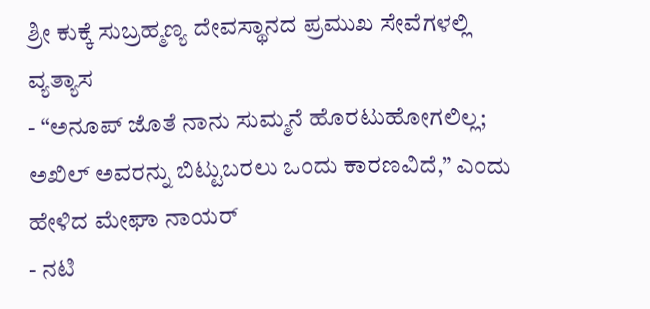ಶ್ರೀ ಕುಕ್ಕೆ ಸುಬ್ರಹ್ಮಣ್ಯ ದೇವಸ್ಥಾನದ ಪ್ರಮುಖ ಸೇವೆಗಳಲ್ಲಿ ವ್ಯತ್ಯಾಸ
- “ಅನೂಪ್ ಜೊತೆ ನಾನು ಸುಮ್ಮನೆ ಹೊರಟುಹೋಗಲಿಲ್ಲ; ಅಖಿಲ್ ಅವರನ್ನು ಬಿಟ್ಟುಬರಲು ಒಂದು ಕಾರಣವಿದೆ,” ಎಂದು ಹೇಳಿದ ಮೇಘಾ ನಾಯರ್
- ನಟಿ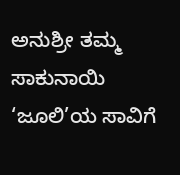ಅನುಶ್ರೀ ತಮ್ಮ ಸಾಕುನಾಯಿ ‘ಜೂಲಿ’ಯ ಸಾವಿಗೆ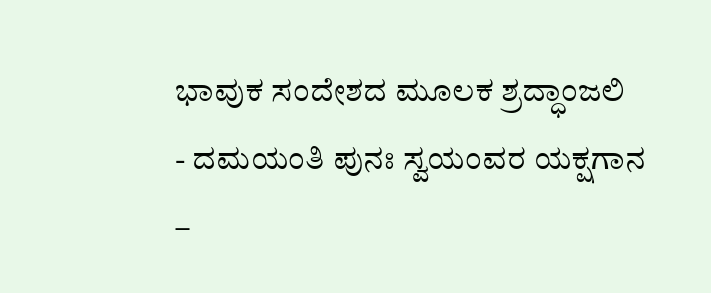ಭಾವುಕ ಸಂದೇಶದ ಮೂಲಕ ಶ್ರದ್ಧಾಂಜಲಿ
- ದಮಯಂತಿ ಪುನಃ ಸ್ವಯಂವರ ಯಕ್ಷಗಾನ –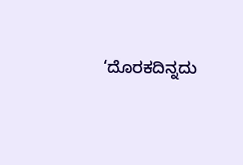‘ದೊರಕದಿನ್ನದು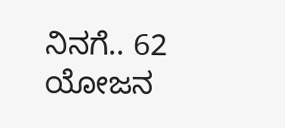ನಿನಗೆ.. 62 ಯೋಜನ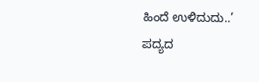ಹಿಂದೆ ಉಳಿದುದು..’ ಪದ್ಯದ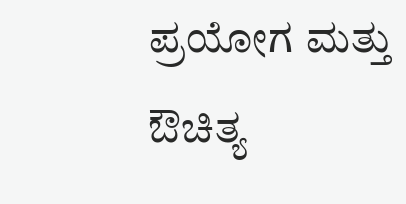ಪ್ರಯೋಗ ಮತ್ತು ಔಚಿತ್ಯ